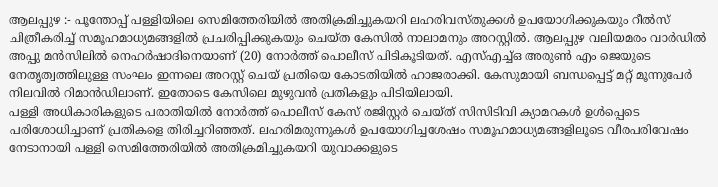ആലപ്പുഴ :- പൂന്തോപ്പ് പള്ളിയിലെ സെമിത്തേരിയിൽ അതിക്രമിച്ചുകയറി ലഹരിവസ്തുക്കൾ ഉപയോഗിക്കുകയും റീൽസ് ചിത്രീകരിച്ച് സമൂഹമാധ്യമങ്ങളിൽ പ്രചരിപ്പിക്കുകയും ചെയ്ത കേസിൽ നാലാമനും അറസ്റ്റിൽ. ആലപ്പുഴ വലിയമരം വാർഡിൽ അപ്പു മൻസിലിൽ നെഹർഷാദിനെയാണ് (20) നോർത്ത് പൊലീസ് പിടികൂടിയത്. എസ്എച്ച്ഒ അരുൺ എം ജെയുടെ നേതൃത്വത്തിലുള്ള സംഘം ഇന്നലെ അറസ്റ്റ് ചെയ് പ്രതിയെ കോടതിയിൽ ഹാജരാക്കി. കേസുമായി ബന്ധപ്പെട്ട് മറ്റ് മൂന്നുപേർ നിലവിൽ റിമാൻഡിലാണ്. ഇതോടെ കേസിലെ മുഴുവൻ പ്രതികളും പിടിയിലായി.
പള്ളി അധികാരികളുടെ പരാതിയിൽ നോർത്ത് പൊലീസ് കേസ് രജിസ്റ്റർ ചെയ്ത് സിസിടിവി ക്യാമറകൾ ഉൾപ്പെടെ പരിശോധിച്ചാണ് പ്രതികളെ തിരിച്ചറിഞ്ഞത്. ലഹരിമരുന്നുകൾ ഉപയോഗിച്ചശേഷം സമൂഹമാധ്യമങ്ങളിലൂടെ വീരപരിവേഷം നേടാനായി പള്ളി സെമിത്തേരിയിൽ അതിക്രമിച്ചുകയറി യുവാക്കളുടെ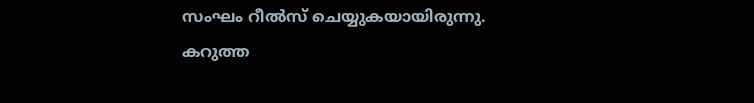സംഘം റീൽസ് ചെയ്യുകയായിരുന്നു. കറുത്ത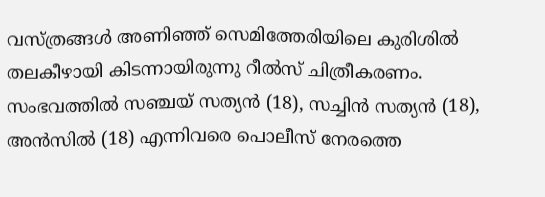വസ്ത്രങ്ങൾ അണിഞ്ഞ് സെമിത്തേരിയിലെ കുരിശിൽ തലകീഴായി കിടന്നായിരുന്നു റീൽസ് ചിത്രീകരണം. സംഭവത്തിൽ സഞ്ചയ് സത്യൻ (18), സച്ചിൻ സത്യൻ (18), അൻസിൽ (18) എന്നിവരെ പൊലീസ് നേരത്തെ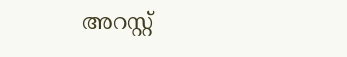അറസ്റ്റ്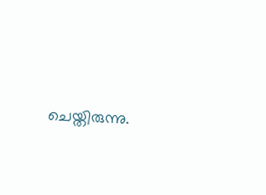ചെയ്തിരുന്നു.